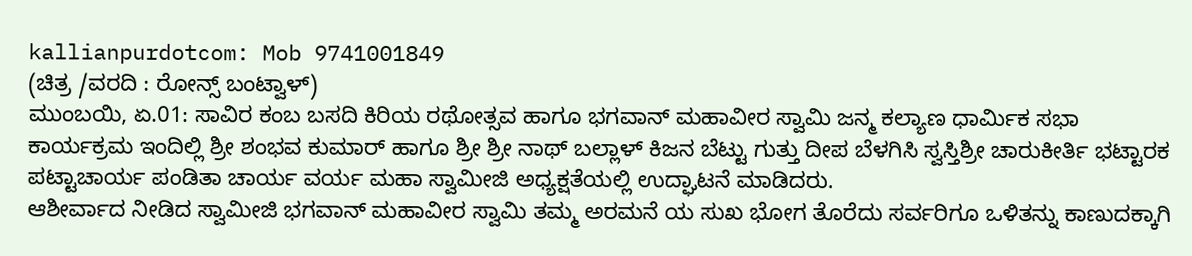kallianpurdotcom: Mob 9741001849
(ಚಿತ್ರ /ವರದಿ : ರೋನ್ಸ್ ಬಂಟ್ವಾಳ್)
ಮುಂಬಯಿ, ಏ.01: ಸಾವಿರ ಕಂಬ ಬಸದಿ ಕಿರಿಯ ರಥೋತ್ಸವ ಹಾಗೂ ಭಗವಾನ್ ಮಹಾವೀರ ಸ್ವಾಮಿ ಜನ್ಮ ಕಲ್ಯಾಣ ಧಾರ್ಮಿಕ ಸಭಾ ಕಾರ್ಯಕ್ರಮ ಇಂದಿಲ್ಲಿ ಶ್ರೀ ಶಂಭವ ಕುಮಾರ್ ಹಾಗೂ ಶ್ರೀ ಶ್ರೀ ನಾಥ್ ಬಲ್ಲಾಳ್ ಕಿಜನ ಬೆಟ್ಟು ಗುತ್ತು ದೀಪ ಬೆಳಗಿಸಿ ಸ್ವಸ್ತಿಶ್ರೀ ಚಾರುಕೀರ್ತಿ ಭಟ್ಟಾರಕ ಪಟ್ಟಾಚಾರ್ಯ ಪಂಡಿತಾ ಚಾರ್ಯ ವರ್ಯ ಮಹಾ ಸ್ವಾಮೀಜಿ ಅಧ್ಯಕ್ಷತೆಯಲ್ಲಿ ಉದ್ಘಾಟನೆ ಮಾಡಿದರು.
ಆಶೀರ್ವಾದ ನೀಡಿದ ಸ್ವಾಮೀಜಿ ಭಗವಾನ್ ಮಹಾವೀರ ಸ್ವಾಮಿ ತಮ್ಮ ಅರಮನೆ ಯ ಸುಖ ಭೋಗ ತೊರೆದು ಸರ್ವರಿಗೂ ಒಳಿತನ್ನು ಕಾಣುದಕ್ಕಾಗಿ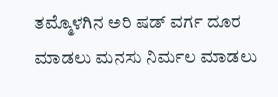ತಮ್ಮೊಳಗಿನ ಅರಿ ಷಡ್ ವರ್ಗ ದೂರ ಮಾಡಲು ಮನಸು ನಿರ್ಮಲ ಮಾಡಲು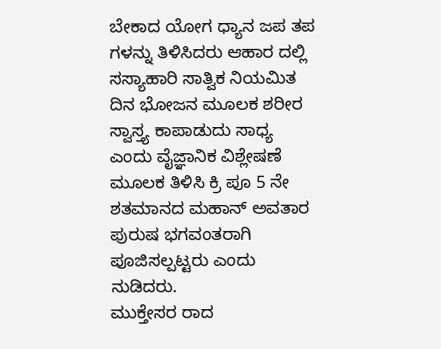ಬೇಕಾದ ಯೋಗ ಧ್ಯಾನ ಜಪ ತಪ ಗಳನ್ನು ತಿಳಿಸಿದರು ಆಹಾರ ದಲ್ಲಿ ಸಸ್ಯಾಹಾರಿ ಸಾತ್ವಿಕ ನಿಯಮಿತ ದಿನ ಭೋಜನ ಮೂಲಕ ಶರೀರ ಸ್ವಾಸ್ತ್ಯ ಕಾಪಾಡುದು ಸಾಧ್ಯ ಎಂದು ವೈಜ್ಞಾನಿಕ ವಿಶ್ಲೇಷಣೆ ಮೂಲಕ ತಿಳಿಸಿ ಕ್ರಿ ಪೂ 5 ನೇ ಶತಮಾನದ ಮಹಾನ್ ಅವತಾರ ಪುರುಷ ಭಗವಂತರಾಗಿ ಪೂಜಿಸಲ್ಪಟ್ಟರು ಎಂದು ನುಡಿದರು.
ಮುಕ್ತೇಸರ ರಾದ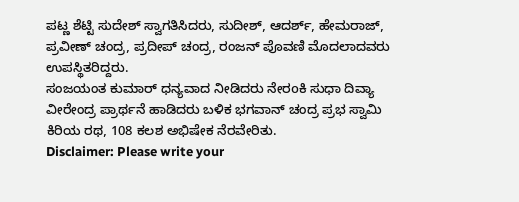ಪಟ್ಣ ಶೆಟ್ಟಿ ಸುದೇಶ್ ಸ್ವಾಗತಿಸಿದರು, ಸುದೀಶ್, ಆದರ್ಶ್, ಹೇಮರಾಜ್, ಪ್ರವೀಣ್ ಚಂದ್ರ, ಪ್ರದೀಪ್ ಚಂದ್ರ, ರಂಜನ್ ಪೊವಣಿ ಮೊದಲಾದವರು ಉಪಸ್ಥಿತರಿದ್ದರು.
ಸಂಜಯಂತ ಕುಮಾರ್ ಧನ್ಯವಾದ ನೀಡಿದರು ನೇರoಕಿ ಸುಧಾ ದಿವ್ಯಾ ವೀರೇಂದ್ರ ಪ್ರಾರ್ಥನೆ ಹಾಡಿದರು ಬಳಿಕ ಭಗವಾನ್ ಚಂದ್ರ ಪ್ರಭ ಸ್ವಾಮಿ ಕಿರಿಯ ರಥ, 108 ಕಲಶ ಅಭಿಷೇಕ ನೆರವೇರಿತು.
Disclaimer: Please write your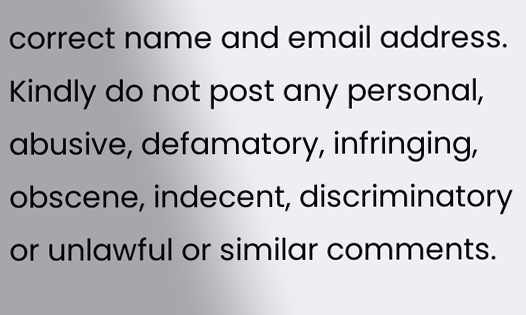correct name and email address. Kindly do not post any personal, abusive, defamatory, infringing, obscene, indecent, discriminatory or unlawful or similar comments.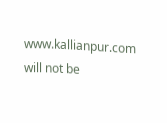www.kallianpur.com will not be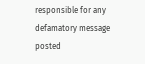responsible for any defamatory message posted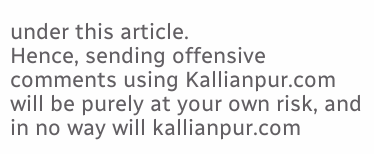under this article.
Hence, sending offensive comments using Kallianpur.com will be purely at your own risk, and in no way will kallianpur.com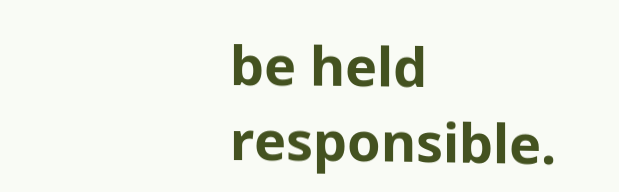be held responsible.